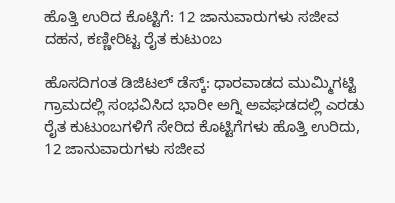ಹೊತ್ತಿ ಉರಿದ ಕೊಟ್ಟಿಗೆ: 12 ಜಾನುವಾರುಗಳು ಸಜೀವ ದಹನ, ಕಣ್ಣೀರಿಟ್ಟ ರೈತ ಕುಟುಂಬ

ಹೊಸದಿಗಂತ ಡಿಜಿಟಲ್ ಡೆಸ್ಕ್: ಧಾರವಾಡದ ಮುಮ್ಮಿಗಟ್ಟಿ ಗ್ರಾಮದಲ್ಲಿ ಸಂಭವಿಸಿದ ಭಾರೀ ಅಗ್ನಿ ಅವಘಡದಲ್ಲಿ ಎರಡು ರೈತ ಕುಟುಂಬಗಳಿಗೆ ಸೇರಿದ ಕೊಟ್ಟಿಗೆಗಳು ಹೊತ್ತಿ ಉರಿದು, 12 ಜಾನುವಾರುಗಳು ಸಜೀವ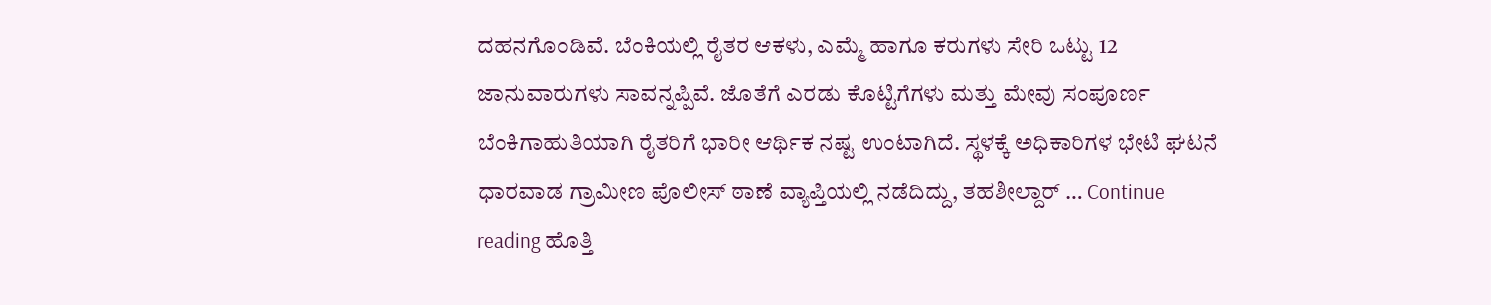ದಹನಗೊಂಡಿವೆ. ಬೆಂಕಿಯಲ್ಲಿ ರೈತರ ಆಕಳು, ಎಮ್ಮೆ ಹಾಗೂ ಕರುಗಳು ಸೇರಿ ಒಟ್ಟು 12 ಜಾನುವಾರುಗಳು ಸಾವನ್ನಪ್ಪಿವೆ. ಜೊತೆಗೆ ಎರಡು ಕೊಟ್ಟಿಗೆಗಳು ಮತ್ತು ಮೇವು ಸಂಪೂರ್ಣ ಬೆಂಕಿಗಾಹುತಿಯಾಗಿ ರೈತರಿಗೆ ಭಾರೀ ಆರ್ಥಿಕ ನಷ್ಟ ಉಂಟಾಗಿದೆ. ಸ್ಥಳಕ್ಕೆ ಅಧಿಕಾರಿಗಳ ಭೇಟಿ ಘಟನೆ ಧಾರವಾಡ ಗ್ರಾಮೀಣ ಪೊಲೀಸ್ ಠಾಣೆ ವ್ಯಾಪ್ತಿಯಲ್ಲಿ ನಡೆದಿದ್ದು, ತಹಶೀಲ್ದಾರ್ … Continue reading ಹೊತ್ತಿ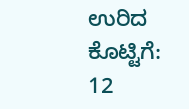ಉರಿದ ಕೊಟ್ಟಿಗೆ: 12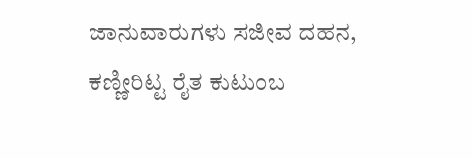ಜಾನುವಾರುಗಳು ಸಜೀವ ದಹನ, ಕಣ್ಣೀರಿಟ್ಟ ರೈತ ಕುಟುಂಬ